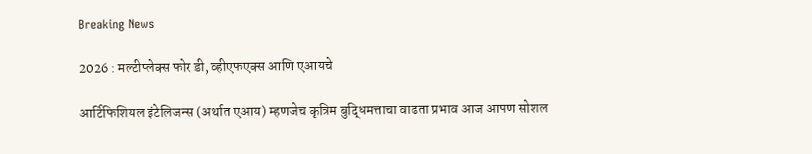Breaking News

2026 : मल्टीप्लेक्स फोर डी, व्हीएफएक्स आणि एआयचे

आर्टिफिशियल इंटेलिजन्स (अर्थात एआय) म्हणजेच कृत्रिम बुद्धिमत्ताचा वाढता प्रभाव आज आपण सोशल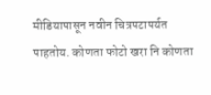मीडियापासून नवीन चित्रपटापर्यत पाहतोय. कोणता फोटो खरा नि कोणता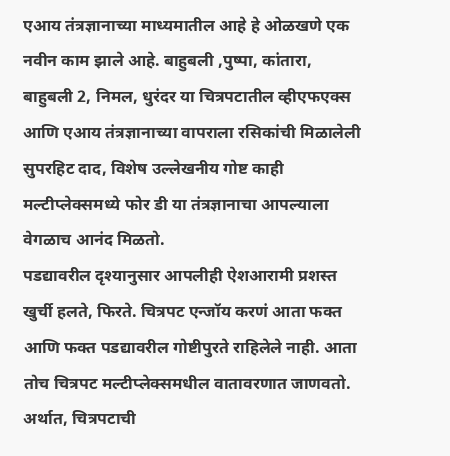एआय तंत्रज्ञानाच्या माध्यमातील आहे हे ओळखणे एक नवीन काम झाले आहे. बाहुबली ,पुष्पा, कांतारा, बाहुबली 2, निमल, धुरंदर या चित्रपटातील व्हीएफएक्स आणि एआय तंत्रज्ञानाच्या वापराला रसिकांची मिळालेली सुपरहिट दाद, विशेष उल्लेखनीय गोष्ट काही मल्टीप्लेक्समध्ये फोर डी या तंत्रज्ञानाचा आपल्याला वेगळाच आनंद मिळतो.
पडद्यावरील दृश्यानुसार आपलीही ऐशआरामी प्रशस्त खुर्ची हलते, फिरते. चित्रपट एन्जॉय करणं आता फक्त आणि फक्त पडद्यावरील गोष्टीपुरते राहिलेले नाही. आता तोच चित्रपट मल्टीप्लेक्समधील वातावरणात जाणवतो. अर्थात, चित्रपटाची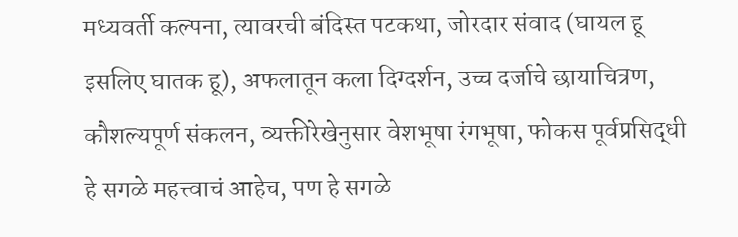मध्यवर्ती कल्पना, त्यावरची बंदिस्त पटकथा, जोरदार संवाद (घायल हू इसलिए घातक हू), अफलातून कला दिग्दर्शन, उच्च दर्जाचे छायाचित्रण, कौशल्यपूर्ण संकलन, व्यक्तीरेखेनुसार वेशभूषा रंगभूषा, फोकस पूर्वप्रसिद्धी हे सगळे महत्त्वाचं आहेच, पण हे सगळे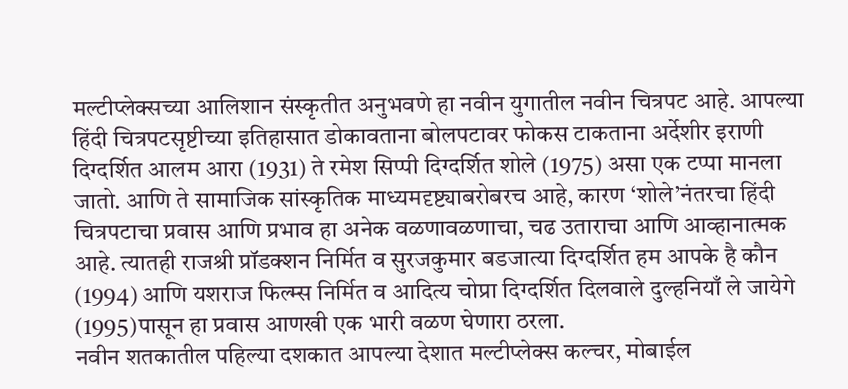मल्टीप्लेक्सच्या आलिशान संस्कृतीत अनुभवणे हा नवीन युगातील नवीन चित्रपट आहे. आपल्या हिंदी चित्रपटसृष्टीच्या इतिहासात डोकावताना बोलपटावर फोकस टाकताना अर्देशीर इराणी दिग्दर्शित आलम आरा (1931) ते रमेश सिप्पी दिग्दर्शित शोले (1975) असा एक टप्पा मानला जातो. आणि ते सामाजिक सांस्कृतिक माध्यमदृष्ट्याबरोबरच आहे, कारण ‘शोले’नंतरचा हिंदी चित्रपटाचा प्रवास आणि प्रभाव हा अनेक वळणावळणाचा, चढ उताराचा आणि आव्हानात्मक आहे. त्यातही राजश्री प्रॉडक्शन निर्मित व सुरजकुमार बडजात्या दिग्दर्शित हम आपके है कौन (1994) आणि यशराज फिल्म्स निर्मित व आदित्य चोप्रा दिग्दर्शित दिलवाले दुल्हनियाँ ले जायेगे (1995)पासून हा प्रवास आणखी एक भारी वळण घेणारा ठरला.
नवीन शतकातील पहिल्या दशकात आपल्या देशात मल्टीप्लेक्स कल्चर, मोबाईल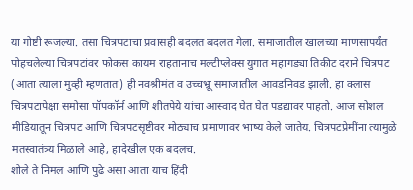या गोष्टी रूजल्या. तसा चित्रपटाचा प्रवासही बदलत बदलत गेला. समाजातील खालच्या माणसापर्यंत पोहचलेल्या चित्रपटांवर फोकस कायम राहतानाच मल्टीप्लेक्स युगात महागड्या तिकीट दराने चित्रपट (आता त्याला मुव्ही म्हणतात) ही नवश्रीमंत व उच्चभ्रू समाजातील आवडनिवड झाली. हा क्लास चित्रपटापेक्षा समोसा पॉपकॉर्न आणि शीतपेये यांचा आस्वाद घेत घेत पडद्यावर पाहतो. आज सोशल मीडियातून चित्रपट आणि चित्रपटसृष्टीवर मोठ्याच प्रमाणावर भाष्य केले जातेय. चित्रपटप्रेमींना त्यामुळे मतस्वातंत्र्य मिळाले आहे, हादेखील एक बदलच.
शोले ते निमल आणि पुढे असा आता याच हिंदी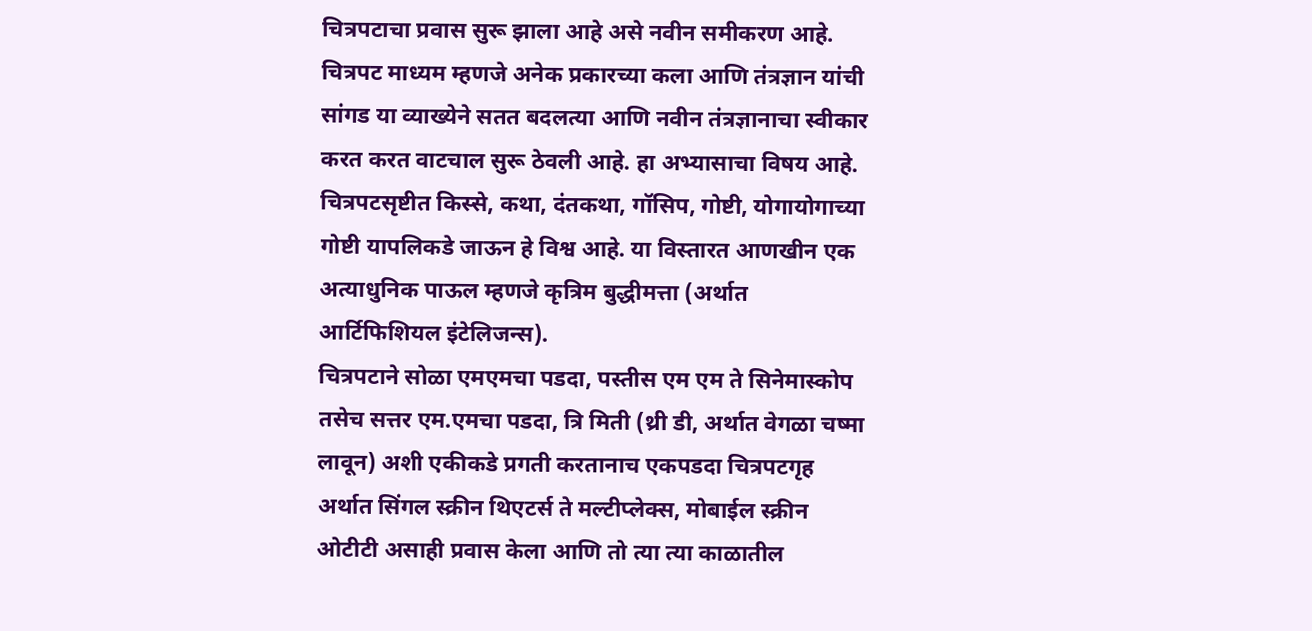चित्रपटाचा प्रवास सुरू झाला आहे असे नवीन समीकरण आहे.
चित्रपट माध्यम म्हणजे अनेक प्रकारच्या कला आणि तंत्रज्ञान यांची सांगड या व्याख्येने सतत बदलत्या आणि नवीन तंत्रज्ञानाचा स्वीकार करत करत वाटचाल सुरू ठेवली आहे. हा अभ्यासाचा विषय आहे. चित्रपटसृष्टीत किस्से, कथा, दंतकथा, गॉसिप, गोष्टी, योगायोगाच्या गोष्टी यापलिकडे जाऊन हे विश्व आहे. या विस्तारत आणखीन एक अत्याधुनिक पाऊल म्हणजे कृत्रिम बुद्धीमत्ता (अर्थात आर्टिफिशियल इंटेलिजन्स).
चित्रपटाने सोळा एमएमचा पडदा, पस्तीस एम एम ते सिनेमास्कोप तसेच सत्तर एम.एमचा पडदा, त्रि मिती (थ्री डी, अर्थात वेगळा चष्मा लावून) अशी एकीकडे प्रगती करतानाच एकपडदा चित्रपटगृह अर्थात सिंगल स्क्रीन थिएटर्स ते मल्टीप्लेक्स, मोबाईल स्क्रीन ओटीटी असाही प्रवास केला आणि तो त्या त्या काळातील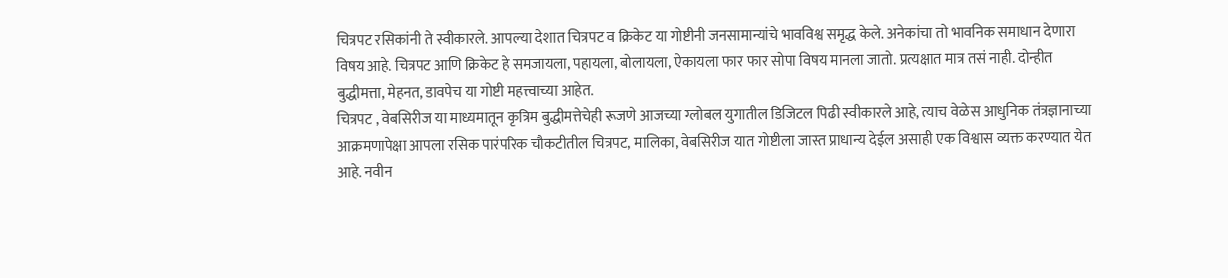चित्रपट रसिकांनी ते स्वीकारले. आपल्या देशात चित्रपट व क्रिकेट या गोष्टीनी जनसामान्यांचे भावविश्व समृद्ध केले. अनेकांचा तो भावनिक समाधान देणारा विषय आहे. चित्रपट आणि क्रिकेट हे समजायला, पहायला, बोलायला, ऐकायला फार फार सोपा विषय मानला जातो. प्रत्यक्षात मात्र तसं नाही. दोन्हीत बुद्धीमत्ता, मेहनत, डावपेच या गोष्टी महत्त्वाच्या आहेत.
चित्रपट , वेबसिरीज या माध्यमातून कृत्रिम बुद्धीमत्तेचेही रूजणे आजच्या ग्लोबल युगातील डिजिटल पिढी स्वीकारले आहे, त्याच वेळेस आधुनिक तंत्रज्ञानाच्या आक्रमणापेक्षा आपला रसिक पारंपरिक चौकटीतील चित्रपट, मालिका, वेबसिरीज यात गोष्टीला जास्त प्राधान्य देईल असाही एक विश्वास व्यक्त करण्यात येत आहे. नवीन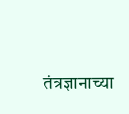तंत्रज्ञानाच्या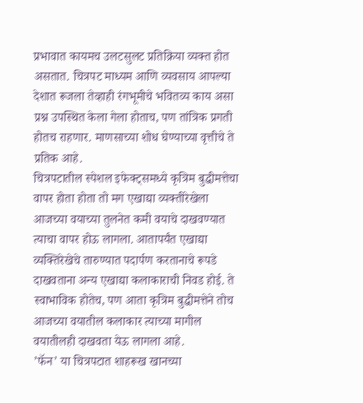प्रभावात कायमच उलटसुलट प्रतिक्रिया व्यक्त होत असतात. चित्रपट माध्यम आणि व्यवसाय आपल्या देशात रूजला तेव्हाही रंगभूमीचे भवितव्य काय असा प्रश्न उपस्थित केला गेला होताच, पण तांत्रिक प्रगती होतच राहणार. माणसाच्या शोध घेण्याच्या वृत्तीचे ते प्रतिक आहे.
चित्रपटातील स्पेशल इफेक्ट्समध्ये कृत्रिम बुद्धीमत्तेचा वापर होता होता तो मग एखाद्या व्यक्तीरेखेला आजच्या वयाच्या तुलनेत कमी वयाचे दाखवण्यात त्याचा वापर होऊ लागला. आतापर्यंत एखाद्या व्यक्तिरेखेचे तारुण्यात पदार्पण करतानाचे रूपडे दाखवताना अन्य एखाद्या कलाकाराची निवड होई. ते स्वाभाविक होतेच, पण आता कृत्रिम बुद्धीमत्तेने तोच आजच्या वयातील कलाकार त्याच्या मागील वयातीलही दाखवता येऊ लागला आहे.
’फॅन’ या चित्रपटात शाहरूख खानच्या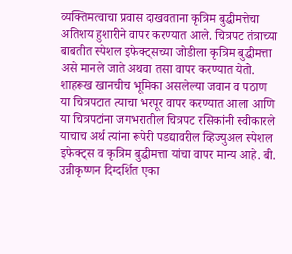व्यक्तिमत्वाचा प्रवास दाखवताना कृत्रिम बुद्धीमत्तेचा अतिशय हुशारीने वापर करण्यात आले. चित्रपट तंत्राच्या बाबतीत स्पेशल इफेक्ट्सच्या जोडीला कृत्रिम बुद्धीमत्ता असे मानले जाते अथवा तसा वापर करण्यात येतो. शाहरूख खानचीच भूमिका असलेल्या जवान व पठाण या चित्रपटात त्याचा भरपूर वापर करण्यात आला आणि या चित्रपटांना जगभरातील चित्रपट रसिकांनी स्वीकारले याचाच अर्थ त्यांना रूपेरी पडद्यावरील व्हिज्युअल स्पेशल इफेक्ट्स व कृत्रिम बुद्धीमत्ता यांचा वापर मान्य आहे. बी. उन्नीकृष्णन दिग्दर्शित एका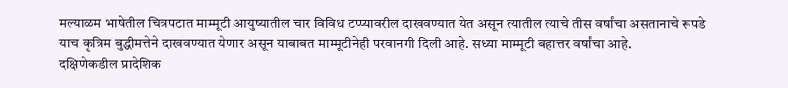मल्याळम भाषेतील चित्रपटात माम्मूटी आयुष्यातील चार विविध टप्प्यावरील दाखवण्यात येत असून त्यातील त्याचे तीस वर्षांचा असतानाचे रूपडे याच कृत्रिम बुद्धीमत्तेने दाखवण्यात येणार असून याबाबत माम्मूटीनेही परवानगी दिली आहे. सध्या माम्मूटी बहात्तर वर्षांचा आहे.
दक्षिणेकडील प्रादेशिक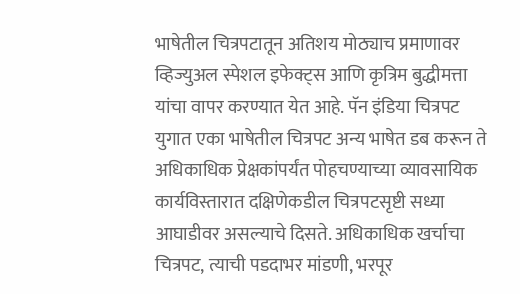भाषेतील चित्रपटातून अतिशय मोठ्याच प्रमाणावर व्हिज्युअल स्पेशल इफेक्ट्स आणि कृत्रिम बुद्धीमत्ता यांचा वापर करण्यात येत आहे. पॅन इंडिया चित्रपट युगात एका भाषेतील चित्रपट अन्य भाषेत डब करून ते अधिकाधिक प्रेक्षकांपर्यंत पोहचण्याच्या व्यावसायिक कार्यविस्तारात दक्षिणेकडील चित्रपटसृष्टी सध्या आघाडीवर असल्याचे दिसते. अधिकाधिक खर्चाचा चित्रपट, त्याची पडदाभर मांडणी, भरपूर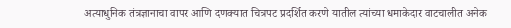अत्याधुनिक तंत्रज्ञानाचा वापर आणि दणक्यात चित्रपट प्रदर्शित करणे यातील त्यांच्या धमाकेदार वाटचालीत अनेक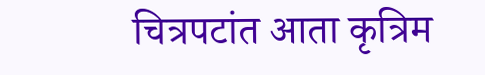चित्रपटांत आता कृत्रिम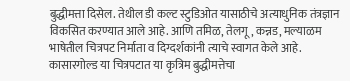बुद्धीमत्ता दिसेल. तेथील डी कल्ट स्टुडिओत यासाठीचे अत्याधुनिक तंत्रज्ञान विकसित करण्यात आले आहे. आणि तमिळ, तेलगू, कन्नड, मल्याळम भाषेतील चित्रपट निर्माता व दिग्दर्शकांनी त्याचे स्वागत केले आहे. कासारगोल्ड या चित्रपटात या कृत्रिम बुद्धीमत्तेचा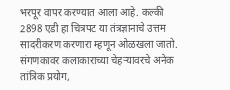भरपूर वापर करण्यात आला आहे. कल्की 2898 एडी हा चित्रपट या तंत्रज्ञानाचे उत्तम सादरीकरण करणारा म्हणून ओळखला जातो.
संगणकावर कलाकाराच्या चेहर्‍यावरचे अनेक तांत्रिक प्रयोग,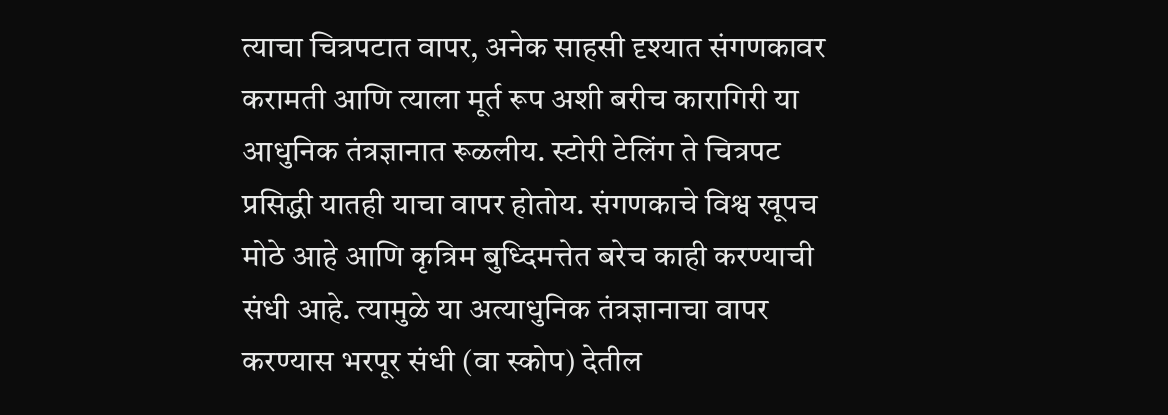त्याचा चित्रपटात वापर, अनेक साहसी दृश्यात संगणकावर करामती आणि त्याला मूर्त रूप अशी बरीच कारागिरी या आधुनिक तंत्रज्ञानात रूळलीय. स्टोरी टेलिंग ते चित्रपट प्रसिद्धी यातही याचा वापर होतोय. संगणकाचे विश्व खूपच मोठे आहे आणि कृत्रिम बुध्दिमत्तेत बरेच काही करण्याची संधी आहे. त्यामुळे या अत्याधुनिक तंत्रज्ञानाचा वापर करण्यास भरपूर संधी (वा स्कोप) देतील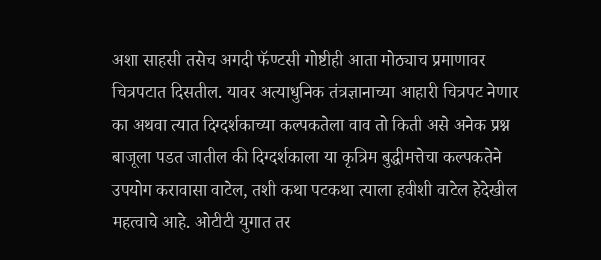अशा साहसी तसेच अगदी फॅण्टसी गोष्टीही आता मोठ्याच प्रमाणावर चित्रपटात दिसतील. यावर अत्याधुनिक तंत्रज्ञानाच्या आहारी चित्रपट नेणार का अथवा त्यात दिग्दर्शकाच्या कल्पकतेला वाव तो किती असे अनेक प्रश्न बाजूला पडत जातील की दिग्दर्शकाला या कृत्रिम बुद्धीमत्तेचा कल्पकतेने उपयोग करावासा वाटेल, तशी कथा पटकथा त्याला हवीशी वाटेल हेदेखील महत्वाचे आहे. ओटीटी युगात तर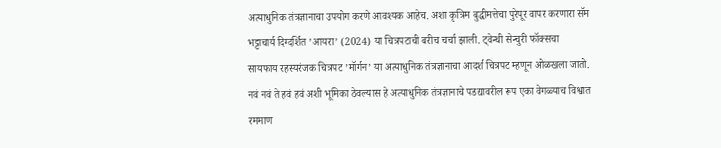अत्याधुनिक तंत्रज्ञानाचा उपयोग करणे आवश्यक आहेच. अशा कृत्रिम बुद्धीमत्तेचा पुरेपूर वापर करणारा सॅम भट्टाचार्य दिग्दर्शित ’आयरा’ (2024) या चित्रपटाची बरीच चर्चा झाली. ट्वेन्थी सेन्चुरी फॉक्सचा सायफाय रहस्यरंजक चित्रपट ’मॉर्गन’ या अत्याधुनिक तंत्रज्ञानाचा आदर्श चित्रपट म्हणून ओळखला जातो. नवं नवं ते हवं हवं अशी भूमिका ठेवल्यास हे अत्याधुनिक तंत्रज्ञानाचे पडद्यावरील रूप एका वेगळ्याच विश्वात रममाण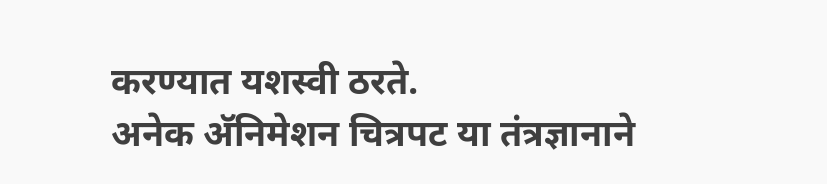करण्यात यशस्वी ठरते.
अनेक अ‍ॅनिमेशन चित्रपट या तंत्रज्ञानाने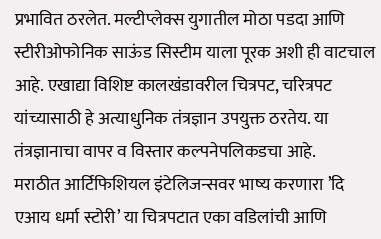प्रभावित ठरलेत. मल्टीप्लेक्स युगातील मोठा पडदा आणि स्टीरीओफोनिक साऊंड सिस्टीम याला पूरक अशी ही वाटचाल आहे. एखाद्या विशिष्ट कालखंडावरील चित्रपट, चरित्रपट यांच्यासाठी हे अत्याधुनिक तंत्रज्ञान उपयुक्त ठरतेय. या तंत्रज्ञानाचा वापर व विस्तार कल्पनेपलिकडचा आहे.
मराठीत आर्टिफिशियल इंटेलिजन्सवर भाष्य करणारा ’दि एआय धर्मा स्टोरी’ या चित्रपटात एका वडिलांची आणि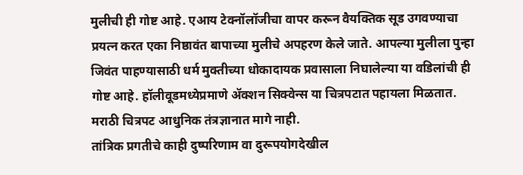मुलीची ही गोष्ट आहे. एआय टेक्नॉलॉजीचा वापर करून वैयक्तिक सूड उगवण्याचा प्रयत्न करत एका निष्ठावंत बापाच्या मुलीचे अपहरण केले जाते. आपल्या मुलीला पुन्हा जिवंत पाहण्यासाठी धर्म मुक्तीच्या धोकादायक प्रवासाला निघालेल्या या वडिलांची ही गोष्ट आहे. हॉलीवूडमध्येप्रमाणे अ‍ॅक्शन सिक्वेन्स या चित्रपटात पहायला मिळतात. मराठी चित्रपट आधुनिक तंत्रज्ञानात मागे नाही.
तांत्रिक प्रगतीचे काही दुष्परिणाम वा दुरूपयोगदेखील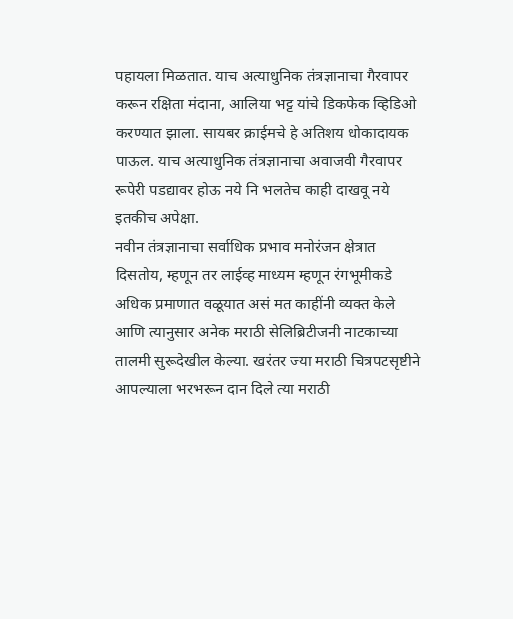पहायला मिळतात. याच अत्याधुनिक तंत्रज्ञानाचा गैरवापर करून रक्षिता मंदाना, आलिया भट्ट यांचे डिकफेक व्हिडिओ करण्यात झाला. सायबर क्राईमचे हे अतिशय धोकादायक पाऊल. याच अत्याधुनिक तंत्रज्ञानाचा अवाजवी गैरवापर रूपेरी पडद्यावर होऊ नये नि भलतेच काही दाखवू नये इतकीच अपेक्षा.
नवीन तंत्रज्ञानाचा सर्वाधिक प्रभाव मनोरंजन क्षेत्रात दिसतोय, म्हणून तर लाईव्ह माध्यम म्हणून रंगभूमीकडे अधिक प्रमाणात वळूयात असं मत काहींनी व्यक्त केले आणि त्यानुसार अनेक मराठी सेलिब्रिटीजनी नाटकाच्या तालमी सुरूदेखील केल्या. खरंतर ज्या मराठी चित्रपटसृष्टीने आपल्याला भरभरून दान दिले त्या मराठी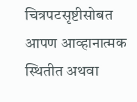चित्रपटसृष्टीसोबत आपण आव्हानात्मक स्थितीत अथवा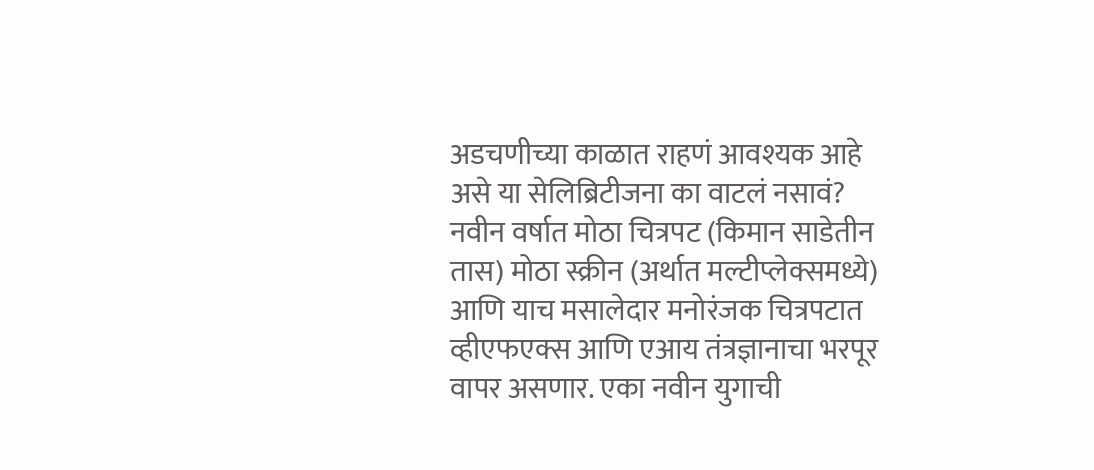अडचणीच्या काळात राहणं आवश्यक आहे असे या सेलिब्रिटीजना का वाटलं नसावं?
नवीन वर्षात मोठा चित्रपट (किमान साडेतीन तास) मोठा स्क्रीन (अर्थात मल्टीप्लेक्समध्ये) आणि याच मसालेदार मनोरंजक चित्रपटात व्हीएफएक्स आणि एआय तंत्रज्ञानाचा भरपूर वापर असणार. एका नवीन युगाची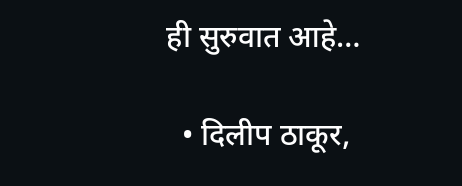ही सुरुवात आहे…

  • दिलीप ठाकूर,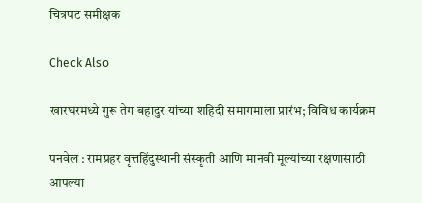चित्रपट समीक्षक

Check Also

खारघरमध्ये गुरू तेग बहादुर यांच्या शहिदी समागमाला प्रारंभ; विविध कार्यक्रम

पनवेल : रामप्रहर वृत्तहिंदुस्थानी संस्कृती आणि मानवी मूल्यांच्या रक्षणासाठी आपल्या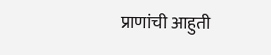प्राणांची आहुती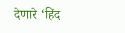देणारे ‘हिंद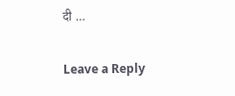दी …

Leave a Reply